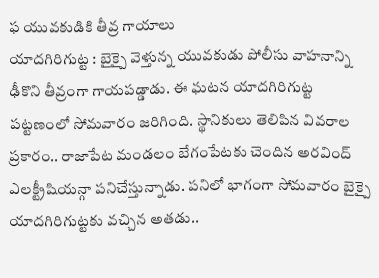ఫ యువకుడికి తీవ్ర గాయాలు
యాదగిరిగుట్ట : బైక్పై వెళ్తున్న యువకుడు పోలీసు వాహనాన్ని ఢీకొని తీవ్రంగా గాయపడ్డాడు. ఈ ఘటన యాదగిరిగుట్ట పట్టణంలో సోమవారం జరిగింది. స్థానికులు తెలిపిన వివరాల ప్రకారం.. రాజాపేట మండలం బేగంపేటకు చెందిన అరవింద్ ఎలక్ట్రీషియన్గా పనిచేస్తున్నాడు. పనిలో భాగంగా సోమవారం బైక్పై యాదగిరిగుట్టకు వచ్చిన అతడు..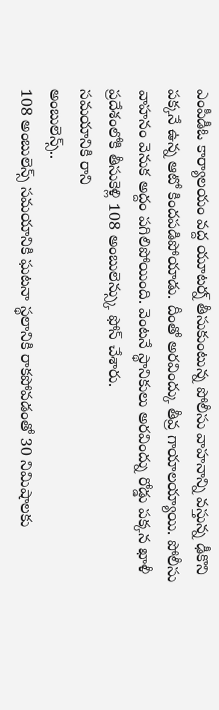ఎంపీడీఓ కార్యాలయం వద్ద యూటర్న్ తీసుకుంటున్న పోలీసు వాహనాన్ని వస్తున్న ఢీకొని పక్కనే ఉన్న ఆటో కిందపడిపోయాడు. దీంతో అరవింద్కు తీవ్ర గాయాలయ్యాయి. పోలీసు వాహనం వెనుక అద్దం పగిలిపోయింది. వెంటనే స్థానికులు అరవింద్ను రోడ్డు పక్కన ఖాళీ ప్రదేశంలోకి తీసుకెళ్లి 108 అంబులెన్స్కు ఫోన్ చేశారు.
సమయానికి రాని
అంబులెన్స్..
108 అంబులెన్స్ సమయానికి ఘటనా స్థలానికి రాకపోవడంతో 30 నిమిషాలకు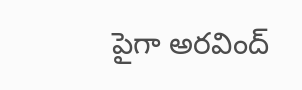పైగా అరవింద్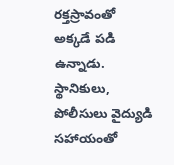రక్తస్రావంతో అక్కడే పడి ఉన్నాడు. స్థానికులు, పోలీసులు వైద్యుడి సహాయంతో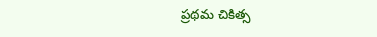ప్రథమ చికిత్స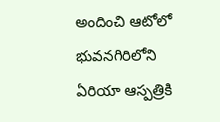అందించి ఆటోలో భువనగిరిలోని ఏరియా ఆస్పత్రికి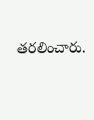తరలించారు.